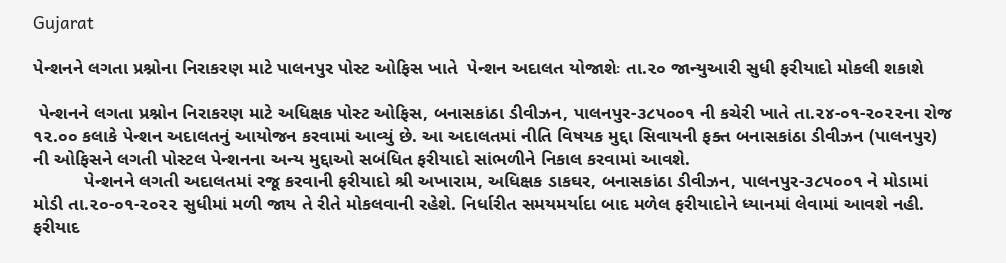Gujarat

પેન્શનને લગતા પ્રશ્નોના નિરાકરણ માટે પાલનપુર પોસ્ટ ઓફિસ ખાતે  પેન્શન અદાલત યોજાશેઃ તા.૨૦ જાન્યુઆરી સુધી ફરીયાદો મોકલી શકાશે

 પેન્શનને લગતા પ્રશ્નોન નિરાકરણ માટે અધિક્ષક પોસ્ટ ઓફિસ, બનાસકાંઠા ડીવીઝન, પાલનપુર-૩૮૫૦૦૧ ની કચેરી ખાતે તા.૨૪-૦૧-૨૦૨૨ના રોજ ૧૨.૦૦ કલાકે પેન્શન અદાલતનું આયોજન કરવામાં આવ્યું છે. આ અદાલતમાં નીતિ વિષયક મુદ્દા સિવાયની ફક્ત બનાસકાંઠા ડીવીઝન (પાલનપુર) ની ઓફિસને લગતી પોસ્ટલ પેન્શનના અન્ય મુદ્દાઓ સબંધિત ફરીયાદો સાંભળીને નિકાલ કરવામાં આવશે.
          પેન્શનને લગતી અદાલતમાં રજૂ કરવાની ફરીયાદો શ્રી અખારામ, અધિક્ષક ડાકઘર, બનાસકાંઠા ડીવીઝન, પાલનપુર-૩૮૫૦૦૧ ને મોડામાં મોડી તા.૨૦-૦૧-૨૦૨૨ સુધીમાં મળી જાય તે રીતે મોકલવાની રહેશે. નિર્ધારીત સમયમર્યાદા બાદ મળેલ ફરીયાદોને ધ્યાનમાં લેવામાં આવશે નહી. ફરીયાદ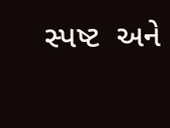સ્પષ્ટ  અને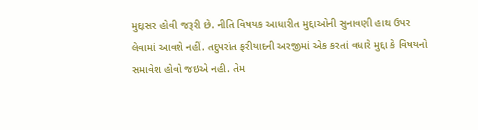મુદ્દાસર હોવી જરૂરી છે. નીતિ વિષયક આધારીત મુદ્દાઓની સુનાવણી હાથ ઉપર લેવામાં આવશે નહીં. તદુપરાંત ફરીયાદની અરજીમાં એક કરતાં વધારે મુદ્દા કે વિષયનો સમાવેશ હોવો જઇએ નહી. તેમ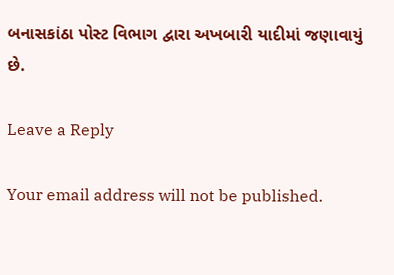બનાસકાંઠા પોસ્ટ વિભાગ દ્વારા અખબારી યાદીમાં જણાવાયું છે.

Leave a Reply

Your email address will not be published.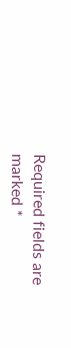Required fields are marked *